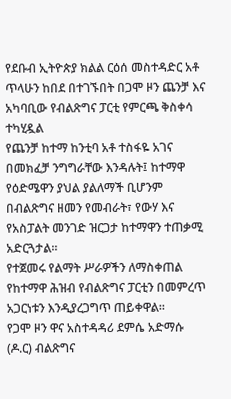የደቡብ ኢትዮጵያ ክልል ርዕሰ መስተዳድር አቶ ጥላሁን ከበደ በተገኙበት በጋሞ ዞን ጨንቻ እና አካባቢው የብልጽግና ፓርቲ የምርጫ ቅስቀሳ ተካሂዷል
የጨንቻ ከተማ ከንቲባ አቶ ተስፋዬ አገና በመክፈቻ ንግግራቸው እንዳሉት፤ ከተማዋ የዕድሜዋን ያህል ያልለማች ቢሆንም በብልጽግና ዘመን የመብራት፣ የውሃ እና የአስፓልት መንገድ ዝርጋታ ከተማዋን ተጠቃሚ አድርጓታል።
የተጀመሩ የልማት ሥራዎችን ለማስቀጠል የከተማዋ ሕዝብ የብልጽግና ፓርቲን በመምረጥ አጋርነቱን እንዲያረጋግጥ ጠይቀዋል።
የጋሞ ዞን ዋና አስተዳዳሪ ደምሴ አድማሱ (ዶ.ር) ብልጽግና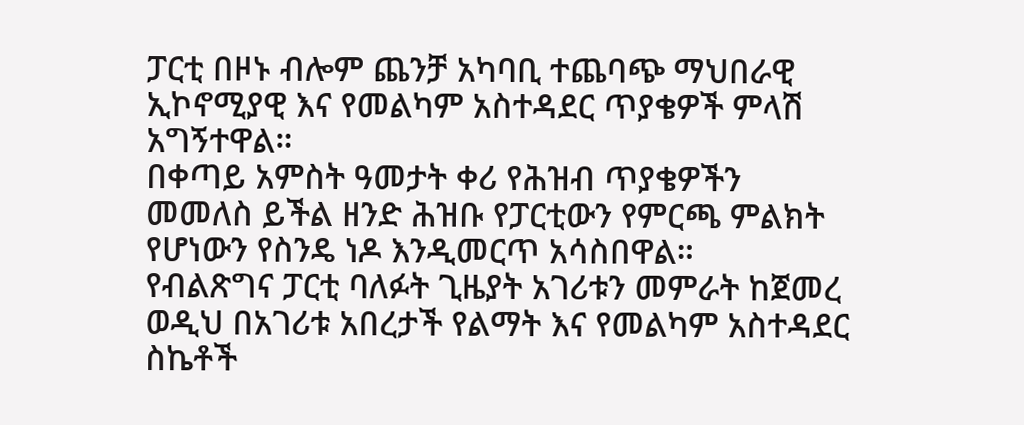ፓርቲ በዞኑ ብሎም ጨንቻ አካባቢ ተጨባጭ ማህበራዊ ኢኮኖሚያዊ እና የመልካም አስተዳደር ጥያቄዎች ምላሽ አግኝተዋል።
በቀጣይ አምስት ዓመታት ቀሪ የሕዝብ ጥያቄዎችን መመለስ ይችል ዘንድ ሕዝቡ የፓርቲውን የምርጫ ምልክት የሆነውን የስንዴ ነዶ እንዲመርጥ አሳስበዋል።
የብልጽግና ፓርቲ ባለፉት ጊዜያት አገሪቱን መምራት ከጀመረ ወዲህ በአገሪቱ አበረታች የልማት እና የመልካም አስተዳደር ስኬቶች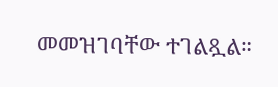መመዝገባቸው ተገልጿል።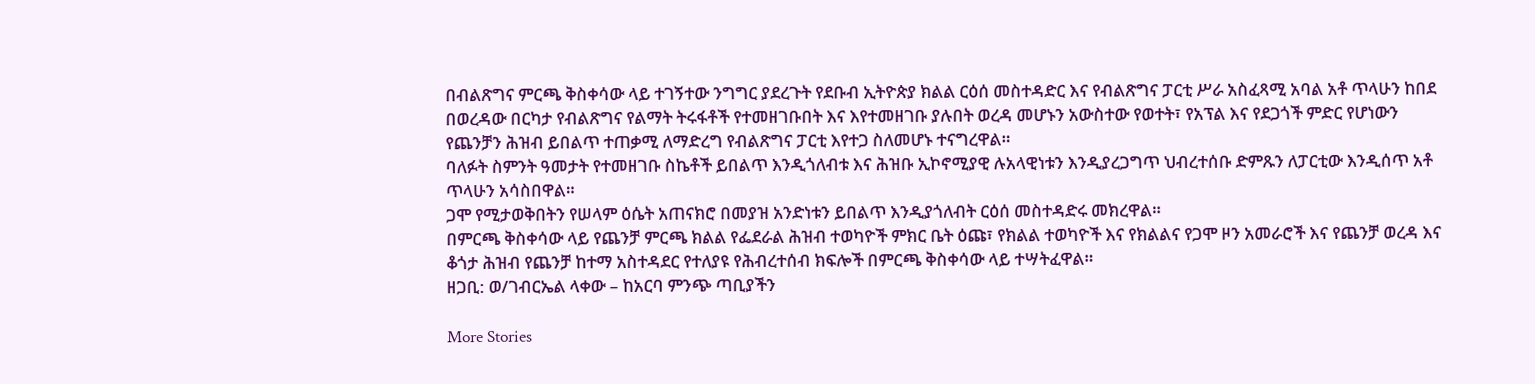በብልጽግና ምርጫ ቅስቀሳው ላይ ተገኝተው ንግግር ያደረጉት የደቡብ ኢትዮጵያ ክልል ርዕሰ መስተዳድር እና የብልጽግና ፓርቲ ሥራ አስፈጻሚ አባል አቶ ጥላሁን ከበደ በወረዳው በርካታ የብልጽግና የልማት ትሩፋቶች የተመዘገቡበት እና እየተመዘገቡ ያሉበት ወረዳ መሆኑን አውስተው የወተት፣ የአፕል እና የደጋጎች ምድር የሆነውን የጨንቻን ሕዝብ ይበልጥ ተጠቃሚ ለማድረግ የብልጽግና ፓርቲ እየተጋ ስለመሆኑ ተናግረዋል።
ባለፉት ስምንት ዓመታት የተመዘገቡ ስኬቶች ይበልጥ እንዲጎለብቱ እና ሕዝቡ ኢኮኖሚያዊ ሉአላዊነቱን እንዲያረጋግጥ ህብረተሰቡ ድምጹን ለፓርቲው እንዲሰጥ አቶ ጥላሁን አሳስበዋል።
ጋሞ የሚታወቅበትን የሠላም ዕሴት አጠናክሮ በመያዝ አንድነቱን ይበልጥ እንዲያጎለብት ርዕሰ መስተዳድሩ መክረዋል።
በምርጫ ቅስቀሳው ላይ የጨንቻ ምርጫ ክልል የፌደራል ሕዝብ ተወካዮች ምክር ቤት ዕጩ፣ የክልል ተወካዮች እና የክልልና የጋሞ ዞን አመራሮች እና የጨንቻ ወረዳ እና ቆጎታ ሕዝብ የጨንቻ ከተማ አስተዳደር የተለያዩ የሕብረተሰብ ክፍሎች በምርጫ ቅስቀሳው ላይ ተሣትፈዋል።
ዘጋቢ: ወ/ገብርኤል ላቀው – ከአርባ ምንጭ ጣቢያችን

More Stories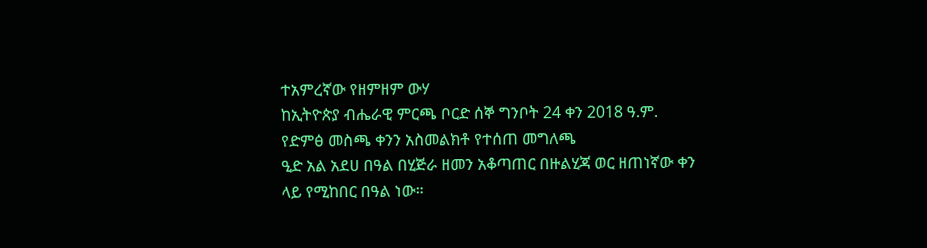ተአምረኛው የዘምዘም ውሃ
ከኢትዮጵያ ብሔራዊ ምርጫ ቦርድ ሰኞ ግንቦት 24 ቀን 2018 ዓ.ም. የድምፅ መስጫ ቀንን አስመልክቶ የተሰጠ መግለጫ
ዒድ አል አደሀ በዓል በሂጅራ ዘመን አቆጣጠር በዙልሂጃ ወር ዘጠነኛው ቀን ላይ የሚከበር በዓል ነው።